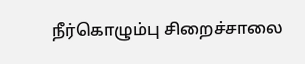நீர்கொழும்பு சிறைச்சாலை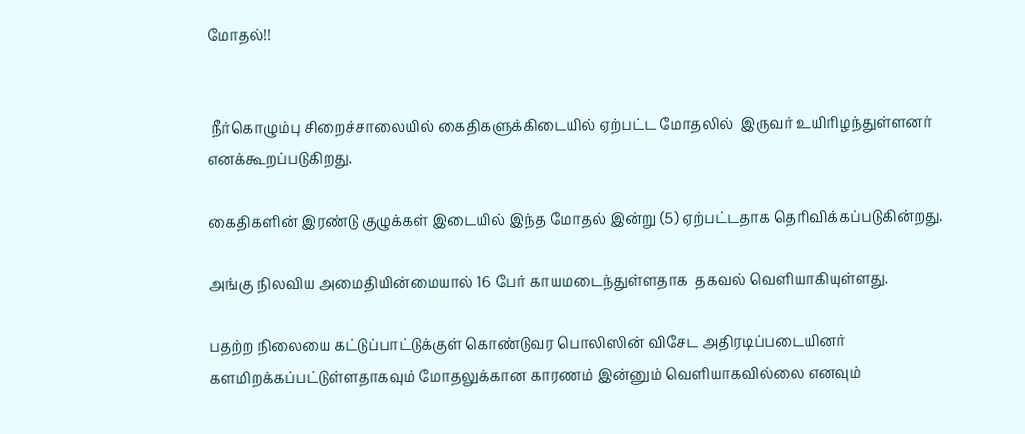மோதல்!!


 நீர்கொழும்பு சிறைச்சாலையில் கைதிகளுக்கிடையில் ஏற்பட்ட மோதலில்  இருவர் உயிரிழந்துள்ளனர் எனக்கூறப்படுகிறது.

கைதிகளின் இரண்டு குழுக்கள் இடையில் இந்த மோதல் இன்று (5) ஏற்பட்டதாக தெரிவிக்கப்படுகின்றது.

அங்கு நிலவிய அமைதியின்மையால் 16 பேர் காயமடைந்துள்ளதாக  தகவல் வெளியாகியுள்ளது.

பதற்ற நிலையை கட்டுப்பாட்டுக்குள் கொண்டுவர பொலிஸின் விசேட அதிரடிப்படையினர் களமிறக்கப்பட்டுள்ளதாகவும் மோதலுக்கான காரணம் இன்னும் வெளியாகவில்லை எனவும்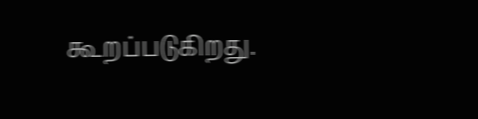கூறப்படுகிறது.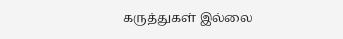கருத்துகள் இல்லை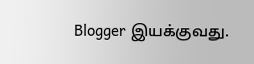Blogger இயக்குவது.